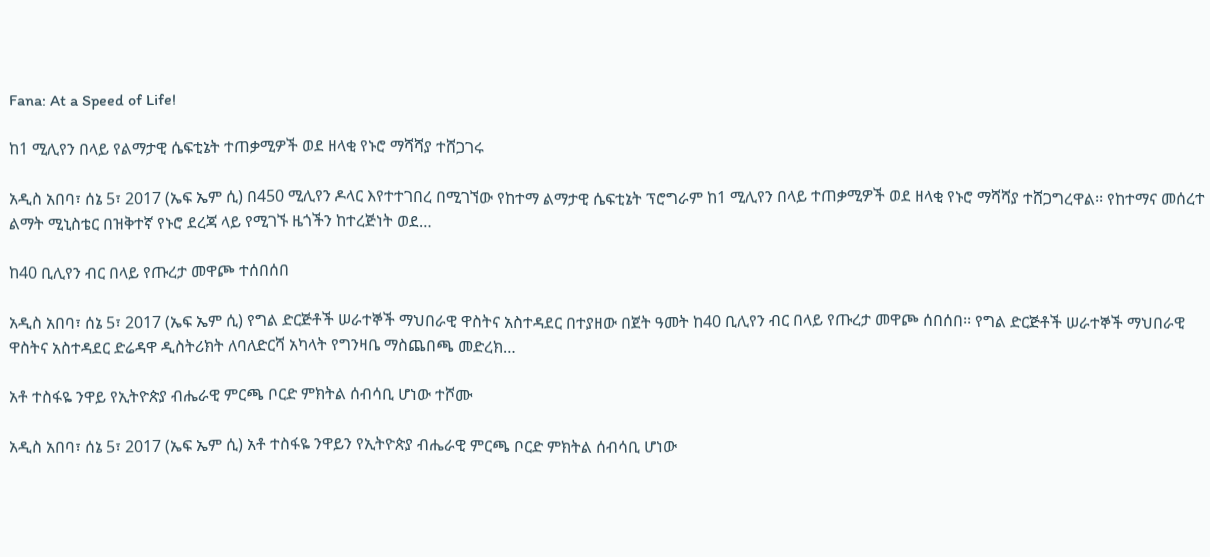Fana: At a Speed of Life!

ከ1 ሚሊየን በላይ የልማታዊ ሴፍቲኔት ተጠቃሚዎች ወደ ዘላቂ የኑሮ ማሻሻያ ተሸጋገሩ

አዲስ አበባ፣ ሰኔ 5፣ 2017 (ኤፍ ኤም ሲ) በ450 ሚሊየን ዶላር እየተተገበረ በሚገኘው የከተማ ልማታዊ ሴፍቲኔት ፕሮግራም ከ1 ሚሊየን በላይ ተጠቃሚዎች ወደ ዘላቂ የኑሮ ማሻሻያ ተሸጋግረዋል፡፡ የከተማና መሰረተ ልማት ሚኒስቴር በዝቅተኛ የኑሮ ደረጃ ላይ የሚገኙ ዜጎችን ከተረጅነት ወደ…

ከ40 ቢሊየን ብር በላይ የጡረታ መዋጮ ተሰበሰበ

አዲስ አበባ፣ ሰኔ 5፣ 2017 (ኤፍ ኤም ሲ) የግል ድርጅቶች ሠራተኞች ማህበራዊ ዋስትና አስተዳደር በተያዘው በጀት ዓመት ከ40 ቢሊየን ብር በላይ የጡረታ መዋጮ ሰበሰበ፡፡ የግል ድርጅቶች ሠራተኞች ማህበራዊ ዋስትና አስተዳደር ድሬዳዋ ዲስትሪክት ለባለድርሻ አካላት የግንዛቤ ማስጨበጫ መድረክ…

አቶ ተስፋዬ ንዋይ የኢትዮጵያ ብሔራዊ ምርጫ ቦርድ ምክትል ሰብሳቢ ሆነው ተሾሙ

አዲስ አበባ፣ ሰኔ 5፣ 2017 (ኤፍ ኤም ሲ) አቶ ተስፋዬ ንዋይን የኢትዮጵያ ብሔራዊ ምርጫ ቦርድ ምክትል ሰብሳቢ ሆነው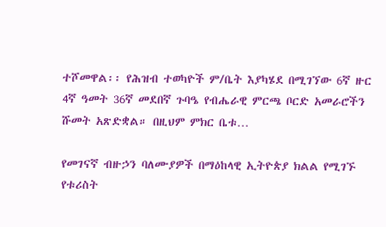ተሾመዋል፡፡ የሕዝብ ተወካዮች ም/ቤት እያካሄደ በሚገኘው 6ኛ ዙር 4ኛ ዓመት 36ኛ መደበኛ ጉባዔ የብሔራዊ ምርጫ ቦርድ አመራሮችን ሹመት አጽድቋል። በዚህም ምክር ቤቱ…

የመገናኛ ብዙኃን ባለሙያዎች በማዕከላዊ ኢትዮጵያ ክልል የሚገኙ የቱሪስት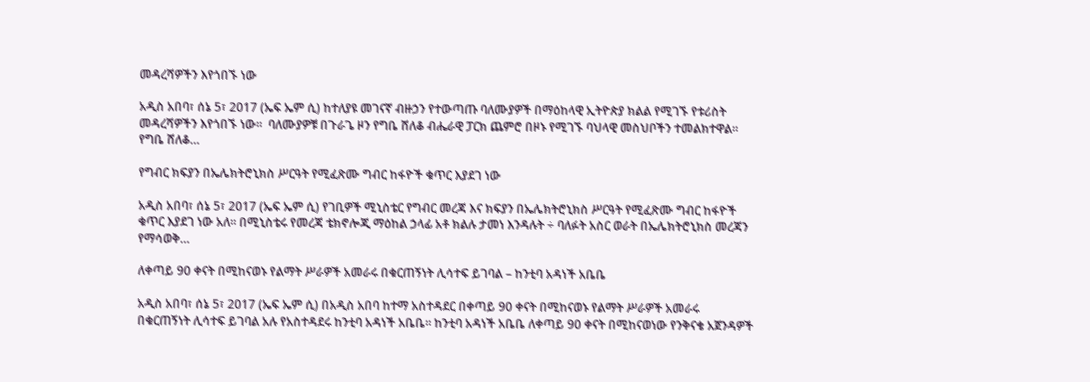መዳረሻዎችን እየጎበኙ ነው

አዲስ አበባ፣ ሰኔ 5፣ 2017 (ኤፍ ኤም ሲ) ከተለያዩ መገናኛ ብዙኃን የተውጣጡ ባለሙያዎች በማዕከላዊ ኢትዮጵያ ክልል የሚገኙ የቱሪስት መዳረሻዎችን እየጎበኙ ነው።  ባለሙያዎቹ በጉራጌ ዞን የግቤ ሸለቆ ብሔራዊ ፓርክ ጨምሮ በዞኑ የሚገኙ ባህላዊ መስህቦችን ተመልክተዋል።  የግቤ ሸለቆ…

የግብር ክፍያን በኤሌክትሮኒክስ ሥርዓት የሚፈጽሙ ግብር ከፋዮች ቁጥር እያደገ ነው

አዲስ አበባ፣ ሰኔ 5፣ 2017 (ኤፍ ኤም ሲ) የገቢዎች ሚኒስቴር የግብር መረጃ እና ክፍያን በኤሌክትሮኒክስ ሥርዓት የሚፈጽሙ ግብር ከፋዮች ቁጥር እያደገ ነው አለ፡፡ በሚኒስቴሩ የመረጃ ቴክኖሎጂ ማዕከል ኃላፊ አቶ ክልሉ ታመነ እንዳሉት ÷ ባለፉት አስር ወራት በኤሌክትሮኒክስ መረጃን የማሳወቅ…

ለቀጣይ 90 ቀናት በሚከናወኑ የልማት ሥራዎች አመራሩ በቁርጠኝነት ሊሳተፍ ይገባል – ከንቲባ አዳነች አቤቤ

አዲስ አበባ፣ ሰኔ 5፣ 2017 (ኤፍ ኤም ሲ) በአዲስ አበባ ከተማ አስተዳደር በቀጣይ 90 ቀናት በሚከናወኑ የልማት ሥራዎች አመራሩ በቁርጠኝነት ሊሳተፍ ይገባል አሉ የአስተዳደሩ ከንቲባ አዳነች አቤቤ፡፡ ከንቲባ አዳነች አቤቤ ለቀጣይ 90 ቀናት በሚከናወነው የንቅናቄ አጀንዳዎች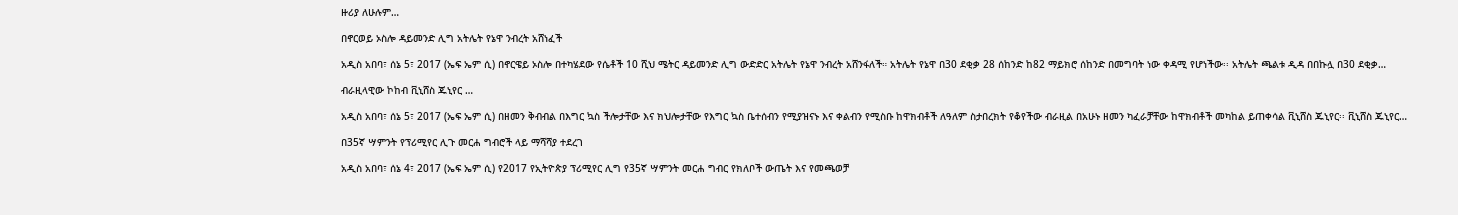ዙሪያ ለሁሉም…

በኖርወይ ኦስሎ ዳይመንድ ሊግ አትሌት የኔዋ ንብረት አሸነፈች

አዲስ አበባ፣ ሰኔ 5፣ 2017 (ኤፍ ኤም ሲ) በኖርዌይ ኦስሎ በተካሄደው የሴቶች 10 ሺህ ሜትር ዳይመንድ ሊግ ውድድር አትሌት የኔዋ ንብረት አሸንፋለች። አትሌት የኔዋ በ30 ደቂቃ 28 ሰከንድ ከ82 ማይክሮ ሰከንድ በመግባት ነው ቀዳሚ የሆነችው፡፡ አትሌት ጫልቱ ዲዳ በበኩሏ በ30 ደቂቃ…

ብራዚላዊው ኮከብ ቪኒሸስ ጁኒየር …

አዲስ አበባ፣ ሰኔ 5፣ 2017 (ኤፍ ኤም ሲ) በዘመን ቅብብል በእግር ኳስ ችሎታቸው እና ክህሎታቸው የእግር ኳስ ቤተሰብን የሚያዝናኑ እና ቀልብን የሚስቡ ከዋክብቶች ለዓለም ስታበረክት የቆየችው ብራዚል በአሁኑ ዘመን ካፈራቻቸው ከዋክብቶች መካከል ይጠቀሳል ቪኒሸስ ጁኒየር፡፡ ቪኒሸስ ጁኒየር…

በ35ኛ ሣምንት የፕሪሚየር ሊጉ መርሐ ግብሮች ላይ ማሻሻያ ተደረገ

አዲስ አበባ፣ ሰኔ 4፣ 2017 (ኤፍ ኤም ሲ) የ2017 የኢትዮጵያ ፕሪሚየር ሊግ የ35ኛ ሣምንት መርሐ ግብር የክለቦች ውጤት እና የመጫወቻ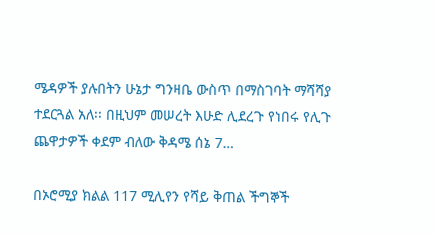ሜዳዎች ያሉበትን ሁኔታ ግንዛቤ ውስጥ በማስገባት ማሻሻያ ተደርጓል አለ፡፡ በዚህም መሠረት እሁድ ሊደረጉ የነበሩ የሊጉ ጨዋታዎች ቀደም ብለው ቅዳሜ ሰኔ 7…

በኦሮሚያ ክልል 117 ሚሊየን የሻይ ቅጠል ችግኞች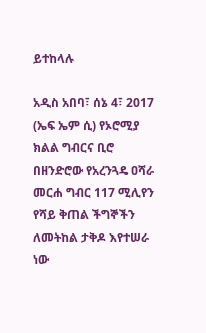ይተከላሉ

አዲስ አበባ፣ ሰኔ 4፣ 2017 (ኤፍ ኤም ሲ) የኦሮሚያ ክልል ግብርና ቢሮ በዘንድሮው የአረንጓዴ ዐሻራ መርሐ ግብር 117 ሚሊየን የሻይ ቅጠል ችግኞችን ለመትከል ታቅዶ እየተሠራ ነው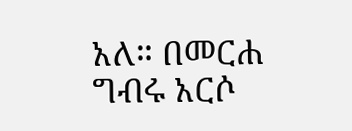አለ። በመርሐ ግብሩ አርሶ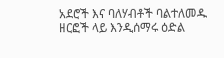አደሮች እና ባለሃብቶች ባልተለመዱ ዘርፎች ላይ እንዲሰማሩ ዕድል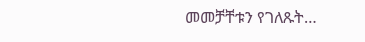መመቻቸቱን የገለጹት…